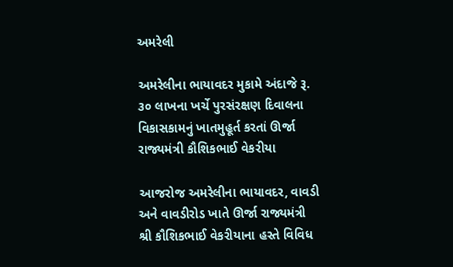અમરેલી

અમરેલીના ભાયાવદર મુકામે અંદાજે રૂ. ૩૦ લાખના ખર્ચે પુરસંરક્ષણ દિવાલના વિકાસકામનું ખાતમુહૂર્ત કરતાં ઊર્જા રાજ્યમંત્રી કૌશિકભાઈ વેકરીયા

આજરોજ અમરેલીના ભાયાવદર, વાવડી અને વાવડીરોડ ખાતે ઊર્જા રાજ્યમંત્રી શ્રી કૌશિકભાઈ વેકરીયાના હસ્તે વિવિધ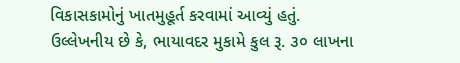વિકાસકામોનું ખાતમુહૂર્ત કરવામાં આવ્યું હતું. ઉલ્લેખનીય છે કે, ભાયાવદર મુકામે કુલ રૂ. ૩૦ લાખના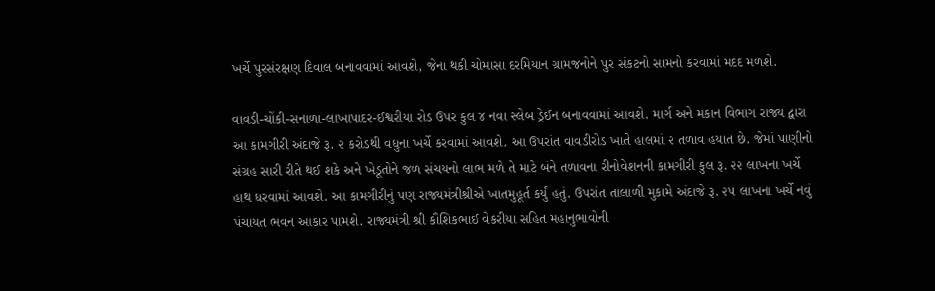ખર્ચે પુરસંરક્ષણ દિવાલ બનાવવામાં આવશે, જેના થકી ચોમાસા દરમિયાન ગ્રામજનોને પુર સંકટનો સામનો કરવામાં મદદ મળશે.

વાવડી-ચોંકી-સનાળા-લાખાપાદર-ઈશ્વરીયા રોડ ઉપર કુલ ૪ નવા સ્લેબ ડ્રેઈન બનાવવામાં આવશે. માર્ગ અને મકાન વિભાગ રાજ્ય દ્વારા આ કામગીરી અંદાજે રૂ. ૨ કરોડથી વધુના ખર્ચે કરવામાં આવશે. આ ઉપરાંત વાવડીરોડ ખાતે હાલમાં ૨ તળાવ હયાત છે. જેમાં પાણીનો સંગ્રહ સારી રીતે થઈ શકે અને ખેડૂતોને જળ સંચયનો લાભ મળે તે માટે બંને તળાવના રીનોવેશનની કામગીરી કુલ રૂ. ૨૨ લાખના ખર્ચે હાથ ધરવામાં આવશે. આ કામગીરીનું પણ રાજ્યમંત્રીશ્રીએ ખાતમુહૂર્ત કર્યું હતું. ઉપરાંત તાલાળી મુકામે અંદાજે રૂ. ૨૫ લાખના ખર્ચે નવું પંચાયત ભવન આકાર પામશે. રાજ્યમંત્રી શ્રી કૌશિકભાઈ વેકરીયા સહિત મહાનુભાવોની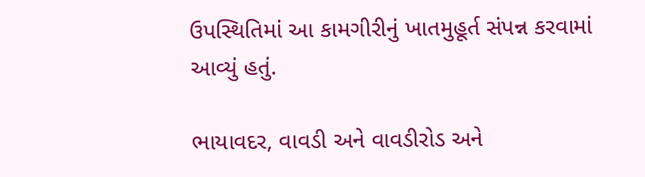ઉપસ્થિતિમાં આ કામગીરીનું ખાતમુહૂર્ત સંપન્ન કરવામાં આવ્યું હતું.

ભાયાવદર, વાવડી અને વાવડીરોડ અને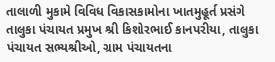તાલાળી મુકામે વિવિધ વિકાસકામોના ખાતમુહૂર્ત પ્રસંગે તાલુકા પંચાયત પ્રમુખ શ્રી કિશોરભાઈ કાનપરીયા, તાલુકા પંચાયત સભ્યશ્રીઓ, ગ્રામ પંચાયતના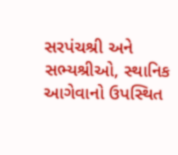સરપંચશ્રી અને સભ્યશ્રીઓ, સ્થાનિક આગેવાનો ઉપસ્થિત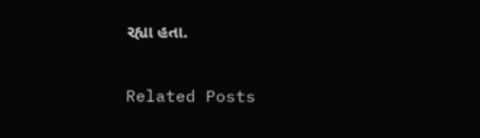રહ્યા હતા.

Related Posts